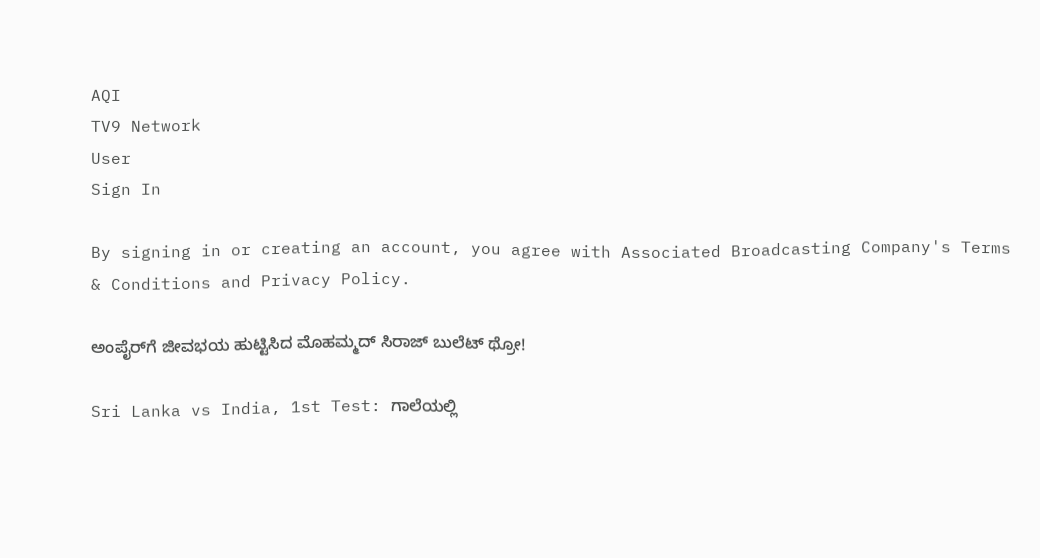AQI
TV9 Network
User
Sign In

By signing in or creating an account, you agree with Associated Broadcasting Company's Terms & Conditions and Privacy Policy.

ಅಂಪೈರ್‌ಗೆ ಜೀವಭಯ ಹುಟ್ಟಿಸಿದ ಮೊಹಮ್ಮದ್ ಸಿರಾಜ್ ಬುಲೆಟ್ ಥ್ರೋ!

Sri Lanka vs India, 1st Test: ಗಾಲೆಯಲ್ಲಿ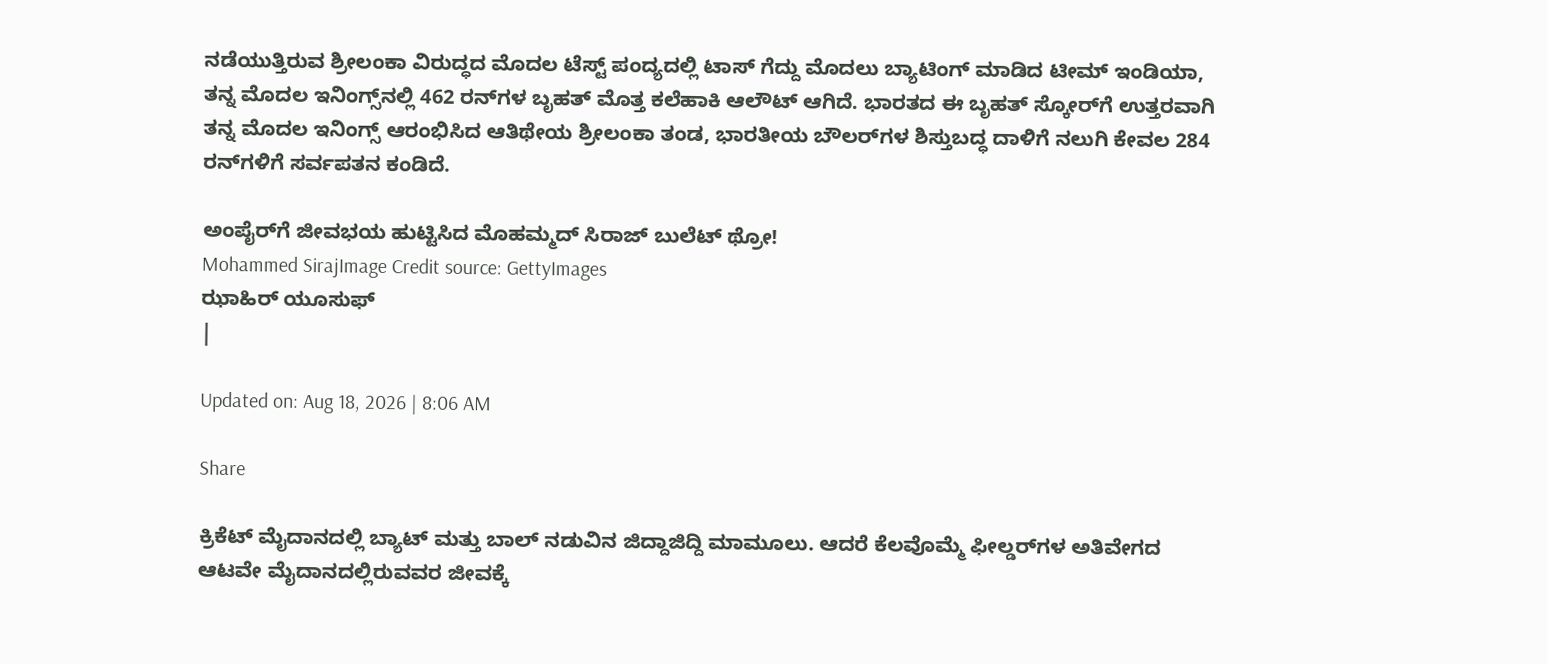ನಡೆಯುತ್ತಿರುವ ಶ್ರೀಲಂಕಾ ವಿರುದ್ಧದ ಮೊದಲ ಟೆಸ್ಟ್ ಪಂದ್ಯದಲ್ಲಿ ಟಾಸ್ ಗೆದ್ದು ಮೊದಲು ಬ್ಯಾಟಿಂಗ್ ಮಾಡಿದ ಟೀಮ್ ಇಂಡಿಯಾ, ತನ್ನ ಮೊದಲ ಇನಿಂಗ್ಸ್‌ನಲ್ಲಿ 462 ರನ್‌ಗಳ ಬೃಹತ್ ಮೊತ್ತ ಕಲೆಹಾಕಿ ಆಲೌಟ್ ಆಗಿದೆ. ಭಾರತದ ಈ ಬೃಹತ್ ಸ್ಕೋರ್‌ಗೆ ಉತ್ತರವಾಗಿ ತನ್ನ ಮೊದಲ ಇನಿಂಗ್ಸ್ ಆರಂಭಿಸಿದ ಆತಿಥೇಯ ಶ್ರೀಲಂಕಾ ತಂಡ, ಭಾರತೀಯ ಬೌಲರ್‌ಗಳ ಶಿಸ್ತುಬದ್ಧ ದಾಳಿಗೆ ನಲುಗಿ ಕೇವಲ 284 ರನ್‌ಗಳಿಗೆ ಸರ್ವಪತನ ಕಂಡಿದೆ.

ಅಂಪೈರ್‌ಗೆ ಜೀವಭಯ ಹುಟ್ಟಿಸಿದ ಮೊಹಮ್ಮದ್ ಸಿರಾಜ್ ಬುಲೆಟ್ ಥ್ರೋ!
Mohammed SirajImage Credit source: GettyImages
ಝಾಹಿರ್ ಯೂಸುಫ್
|

Updated on: Aug 18, 2026 | 8:06 AM

Share

ಕ್ರಿಕೆಟ್ ಮೈದಾನದಲ್ಲಿ ಬ್ಯಾಟ್ ಮತ್ತು ಬಾಲ್ ನಡುವಿನ ಜಿದ್ದಾಜಿದ್ದಿ ಮಾಮೂಲು. ಆದರೆ ಕೆಲವೊಮ್ಮೆ ಫೀಲ್ಡರ್‌ಗಳ ಅತಿವೇಗದ ಆಟವೇ ಮೈದಾನದಲ್ಲಿರುವವರ ಜೀವಕ್ಕೆ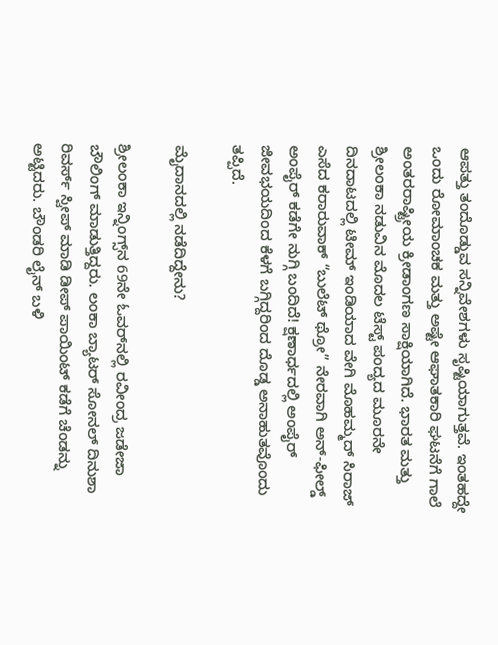ಆಪತ್ತು ತಂದೊಡ್ಡುವ ಸನ್ನಿವೇಶಗಳು ಸೃಷ್ಟಿಯಾಗುತ್ತವೆ. ಇಂತಹದ್ದೇ ಒಂದು ರೋಮಾಂಚಕ ಮತ್ತು ಅಷ್ಟೇ ಆಘಾತಕಾರಿ ಘಟನೆಗೆ ಗಾಲೆ ಅಂತರರಾಷ್ಟ್ರೀಯ ಕ್ರೀಡಾಂಗಣ ಸಾಕ್ಷಿಯಾಗಿದೆ. ಭಾರತ ಮತ್ತು ಶ್ರೀಲಂಕಾ ನಡುವಿನ ಮೊದಲ ಟೆಸ್ಟ್ ಪಂದ್ಯದ ಮೂರನೇ ದಿನದಾಟದಲ್ಲಿ ಟೀಮ್ ಇಂಡಿಯಾದ ವೇಗಿ ಮೊಹಮ್ಮದ್ ಸಿರಾಜ್ ಎಸೆದ ಕರಾರುವಾಕ್ “ಬುಲೆಟ್ ಥ್ರೋ” ನೇರವಾಗಿ ಅನ್-ಫೀಲ್ಡ್ ಅಂಪೈರ್ ಕಡೆಗೇ ನುಗ್ಗಿ ಬಂದಿದೆ! ಕ್ಷಣಾರ್ಧದಲ್ಲಿ ಅಂಪೈರ್ ಜೀವಭಯದಿಂದ ಕೆಳಗೆ ಬಗ್ಗಿದ್ದರಿಂದ ದೊಡ್ಡ ಅನಾಹುತವೊಂದು ತಪ್ಪಿದೆ.

ಮೈದಾನದಲ್ಲಿ ನಡೆದಿದ್ದೇನು?

ಶ್ರೀಲಂಕಾ ಇನ್ನಿಂಗ್ಸ್‌ನ 69ನೇ ಓವರ್‌ನಲ್ಲಿ ರವೀಂದ್ರ ಜಡೇಜಾ ಬೌಲಿಂಗ್ ಮಾಡುತ್ತಿದ್ದರು. ಲಂಕಾ ಬ್ಯಾಟರ್ ಸೋನಲ್ ದಿನುಶಾ ರಿವರ್ಸ್ ಸ್ವೀಪ್ ಮಾಡಿ ಡೀಪ್ ಪಾಯಿಂಟ್ ಕಡೆಗೆ ಚೆಂಡನ್ನು ಅಟ್ಟಿದರು. ಬೌಂಡರಿ ಲೈನ್‌ ಬಳಿ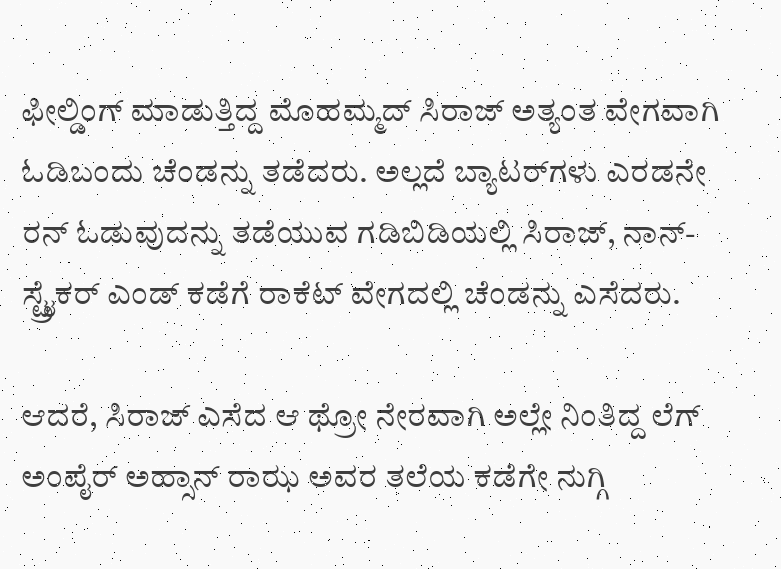ಫೀಲ್ಡಿಂಗ್ ಮಾಡುತ್ತಿದ್ದ ಮೊಹಮ್ಮದ್ ಸಿರಾಜ್ ಅತ್ಯಂತ ವೇಗವಾಗಿ ಓಡಿಬಂದು ಚೆಂಡನ್ನು ತಡೆದರು. ಅಲ್ಲದೆ ಬ್ಯಾಟರ್‌ಗಳು ಎರಡನೇ ರನ್ ಓಡುವುದನ್ನು ತಡೆಯುವ ಗಡಿಬಿಡಿಯಲ್ಲಿ ಸಿರಾಜ್, ನಾನ್-ಸ್ಟ್ರೈಕರ್ ಎಂಡ್‌ ಕಡೆಗೆ ರಾಕೆಟ್ ವೇಗದಲ್ಲಿ ಚೆಂಡನ್ನು ಎಸೆದರು.

ಆದರೆ, ಸಿರಾಜ್ ಎಸೆದ ಆ ಥ್ರೋ ನೇರವಾಗಿ ಅಲ್ಲೇ ನಿಂತಿದ್ದ ಲೆಗ್ ಅಂಪೈರ್ ಅಹ್ಸಾನ್ ರಾಝ ಅವರ ತಲೆಯ ಕಡೆಗೇ ನುಗ್ಗಿ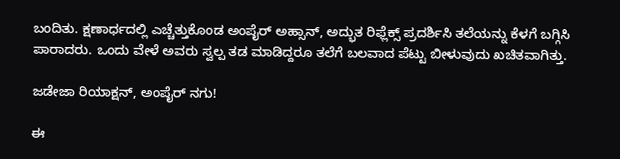ಬಂದಿತು. ಕ್ಷಣಾರ್ಧದಲ್ಲಿ ಎಚ್ಚೆತ್ತುಕೊಂಡ ಅಂಪೈರ್ ಅಹ್ಸಾನ್, ಅದ್ಭುತ ರಿಫ್ಲೆಕ್ಸ್ ಪ್ರದರ್ಶಿಸಿ ತಲೆಯನ್ನು ಕೆಳಗೆ ಬಗ್ಗಿಸಿ ಪಾರಾದರು. ಒಂದು ವೇಳೆ ಅವರು ಸ್ವಲ್ಪ ತಡ ಮಾಡಿದ್ದರೂ ತಲೆಗೆ ಬಲವಾದ ಪೆಟ್ಟು ಬೀಳುವುದು ಖಚಿತವಾಗಿತ್ತು.

ಜಡೇಜಾ ರಿಯಾಕ್ಷನ್, ಅಂಪೈರ್ ನಗು!

ಈ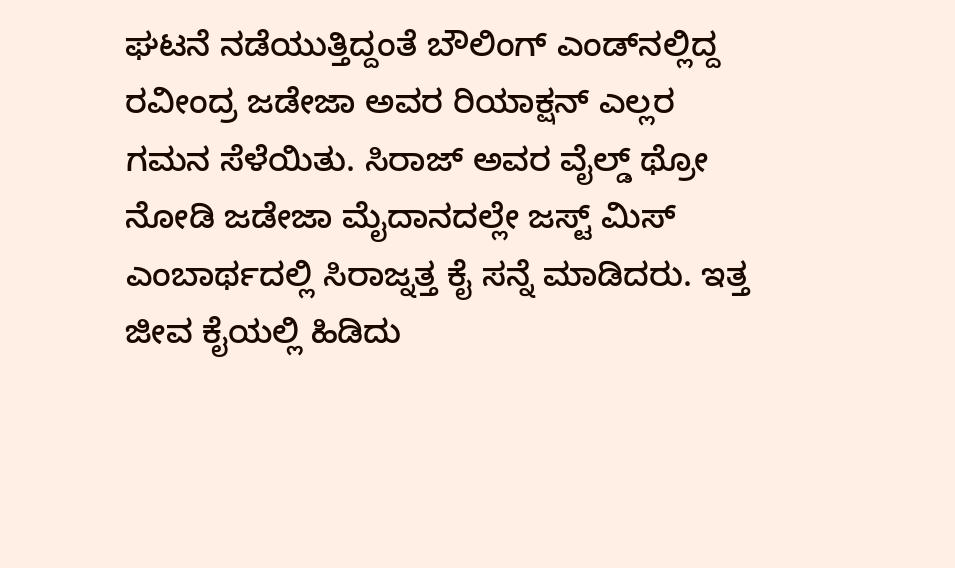ಘಟನೆ ನಡೆಯುತ್ತಿದ್ದಂತೆ ಬೌಲಿಂಗ್ ಎಂಡ್‌ನಲ್ಲಿದ್ದ ರವೀಂದ್ರ ಜಡೇಜಾ ಅವರ ರಿಯಾಕ್ಷನ್ ಎಲ್ಲರ ಗಮನ ಸೆಳೆಯಿತು. ಸಿರಾಜ್ ಅವರ ವೈಲ್ಡ್ ಥ್ರೋ ನೋಡಿ ಜಡೇಜಾ ಮೈದಾನದಲ್ಲೇ ಜಸ್ಟ್ ಮಿಸ್ ಎಂಬಾರ್ಥದಲ್ಲಿ ಸಿರಾಜ್ನತ್ತ ಕೈ ಸನ್ನೆ ಮಾಡಿದರು. ಇತ್ತ ಜೀವ ಕೈಯಲ್ಲಿ ಹಿಡಿದು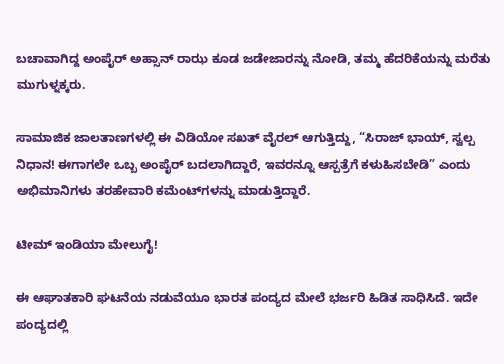ಬಚಾವಾಗಿದ್ದ ಅಂಪೈರ್ ಅಹ್ಸಾನ್ ರಾಝ ಕೂಡ ಜಡೇಜಾರನ್ನು ನೋಡಿ, ತಮ್ಮ ಹೆದರಿಕೆಯನ್ನು ಮರೆತು ಮುಗುಳ್ನಕ್ಕರು.

ಸಾಮಾಜಿಕ ಜಾಲತಾಣಗಳಲ್ಲಿ ಈ ವಿಡಿಯೋ ಸಖತ್ ವೈರಲ್ ಆಗುತ್ತಿದ್ದು, “ಸಿರಾಜ್ ಭಾಯ್, ಸ್ವಲ್ಪ ನಿಧಾನ! ಈಗಾಗಲೇ ಒಬ್ಬ ಅಂಪೈರ್ ಬದಲಾಗಿದ್ದಾರೆ, ಇವರನ್ನೂ ಆಸ್ಪತ್ರೆಗೆ ಕಳುಹಿಸಬೇಡಿ” ಎಂದು ಅಭಿಮಾನಿಗಳು ತರಹೇವಾರಿ ಕಮೆಂಟ್‌ಗಳನ್ನು ಮಾಡುತ್ತಿದ್ದಾರೆ.

ಟೀಮ್ ಇಂಡಿಯಾ ಮೇಲುಗೈ!

ಈ ಆಘಾತಕಾರಿ ಘಟನೆಯ ನಡುವೆಯೂ ಭಾರತ ಪಂದ್ಯದ ಮೇಲೆ ಭರ್ಜರಿ ಹಿಡಿತ ಸಾಧಿಸಿದೆ. ಇದೇ ಪಂದ್ಯದಲ್ಲಿ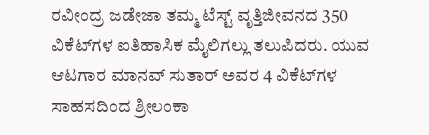ರವೀಂದ್ರ ಜಡೇಜಾ ತಮ್ಮ ಟೆಸ್ಟ್ ವೃತ್ತಿಜೀವನದ 350 ವಿಕೆಟ್‌ಗಳ ಐತಿಹಾಸಿಕ ಮೈಲಿಗಲ್ಲು ತಲುಪಿದರು. ಯುವ ಆಟಗಾರ ಮಾನವ್ ಸುತಾರ್ ಅವರ 4 ವಿಕೆಟ್‌ಗಳ ಸಾಹಸದಿಂದ ಶ್ರೀಲಂಕಾ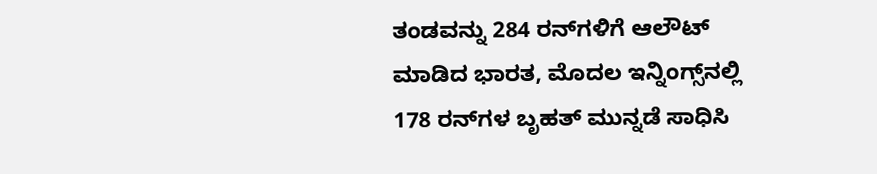ತಂಡವನ್ನು 284 ರನ್‌ಗಳಿಗೆ ಆಲೌಟ್ ಮಾಡಿದ ಭಾರತ, ಮೊದಲ ಇನ್ನಿಂಗ್ಸ್‌ನಲ್ಲಿ 178 ರನ್‌ಗಳ ಬೃಹತ್ ಮುನ್ನಡೆ ಸಾಧಿಸಿ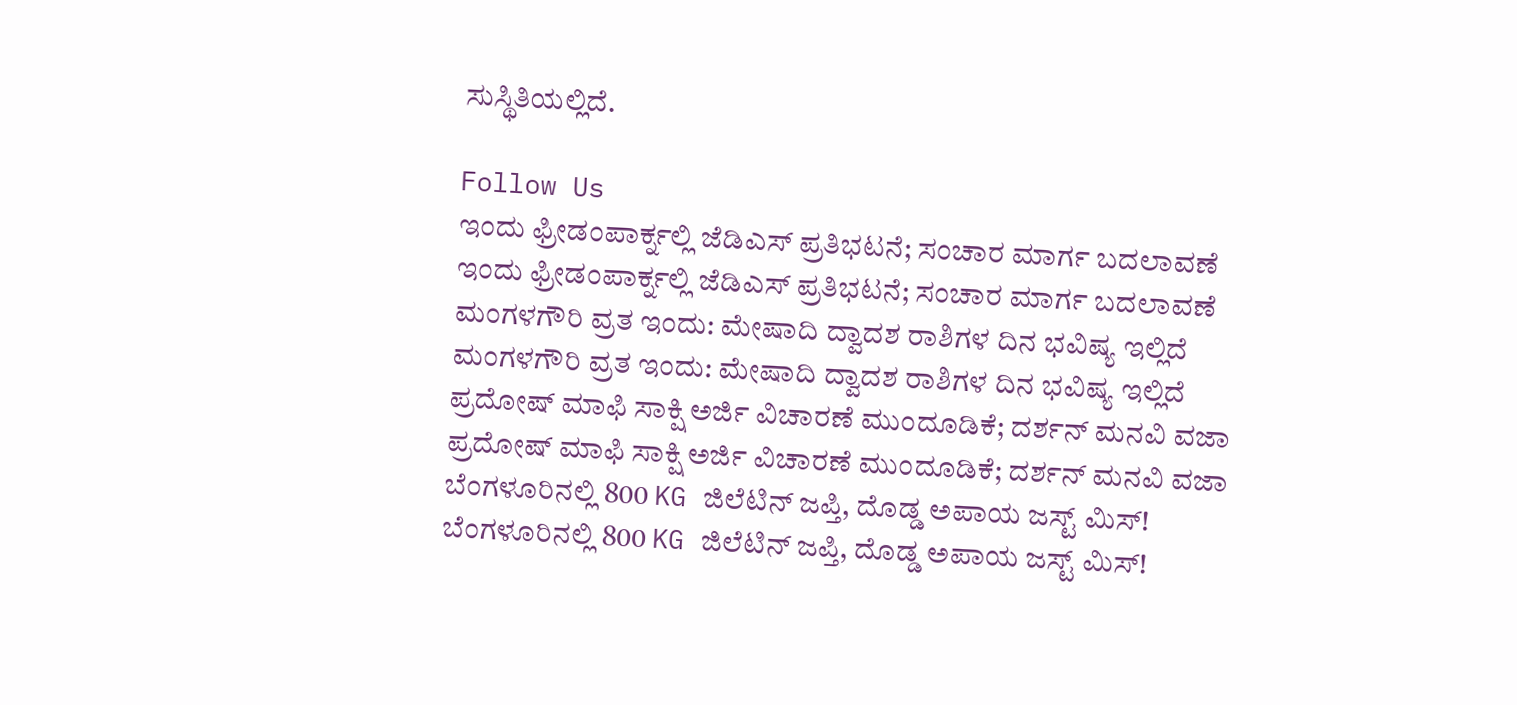ಸುಸ್ಥಿತಿಯಲ್ಲಿದೆ.

Follow Us
ಇಂದು ಫ್ರೀಡಂಪಾರ್ಕ್ನಲ್ಲಿ ಜೆಡಿಎಸ್ ಪ್ರತಿಭಟನೆ; ಸಂಚಾರ ಮಾರ್ಗ ಬದಲಾವಣೆ
ಇಂದು ಫ್ರೀಡಂಪಾರ್ಕ್ನಲ್ಲಿ ಜೆಡಿಎಸ್ ಪ್ರತಿಭಟನೆ; ಸಂಚಾರ ಮಾರ್ಗ ಬದಲಾವಣೆ
ಮಂಗಳಗೌರಿ ವ್ರತ ಇಂದು: ಮೇಷಾದಿ ದ್ವಾದಶ ರಾಶಿಗಳ ದಿನ ಭವಿಷ್ಯ ಇಲ್ಲಿದೆ
ಮಂಗಳಗೌರಿ ವ್ರತ ಇಂದು: ಮೇಷಾದಿ ದ್ವಾದಶ ರಾಶಿಗಳ ದಿನ ಭವಿಷ್ಯ ಇಲ್ಲಿದೆ
ಪ್ರದೋಷ್ ಮಾಫಿ ಸಾಕ್ಷಿ ಅರ್ಜಿ ವಿಚಾರಣೆ ಮುಂದೂಡಿಕೆ; ದರ್ಶನ್ ಮನವಿ ವಜಾ
ಪ್ರದೋಷ್ ಮಾಫಿ ಸಾಕ್ಷಿ ಅರ್ಜಿ ವಿಚಾರಣೆ ಮುಂದೂಡಿಕೆ; ದರ್ಶನ್ ಮನವಿ ವಜಾ
ಬೆಂಗಳೂರಿನಲ್ಲಿ 800 KG ಜಿಲೆಟಿನ್‌ ಜಪ್ತಿ, ದೊಡ್ಡ ಅಪಾಯ ಜಸ್ಟ್ ಮಿಸ್!
ಬೆಂಗಳೂರಿನಲ್ಲಿ 800 KG ಜಿಲೆಟಿನ್‌ ಜಪ್ತಿ, ದೊಡ್ಡ ಅಪಾಯ ಜಸ್ಟ್ ಮಿಸ್!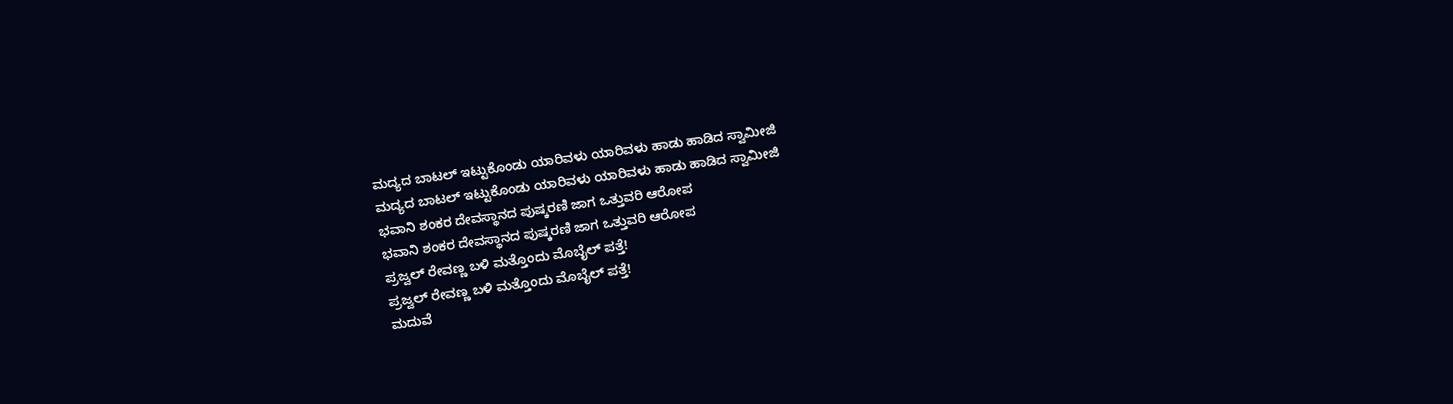ಮದ್ಯದ ಬಾಟಲ್ ಇಟ್ಟುಕೊಂಡು ಯಾರಿವಳು ಯಾರಿವಳು ಹಾಡು ಹಾಡಿದ ಸ್ವಾಮೀಜಿ
ಮದ್ಯದ ಬಾಟಲ್ ಇಟ್ಟುಕೊಂಡು ಯಾರಿವಳು ಯಾರಿವಳು ಹಾಡು ಹಾಡಿದ ಸ್ವಾಮೀಜಿ
ಭವಾನಿ ಶಂಕರ ದೇವಸ್ಥಾನದ ಪುಷ್ಕರಣಿ ಜಾಗ ಒತ್ತುವರಿ ಆರೋಪ
ಭವಾನಿ ಶಂಕರ ದೇವಸ್ಥಾನದ ಪುಷ್ಕರಣಿ ಜಾಗ ಒತ್ತುವರಿ ಆರೋಪ
ಪ್ರಜ್ವಲ್ ರೇವಣ್ಣ ಬಳಿ ಮತ್ತೊಂದು ಮೊಬೈಲ್ ಪತ್ತೆ!
ಪ್ರಜ್ವಲ್ ರೇವಣ್ಣ ಬಳಿ ಮತ್ತೊಂದು ಮೊಬೈಲ್ ಪತ್ತೆ!
ಮದುವೆ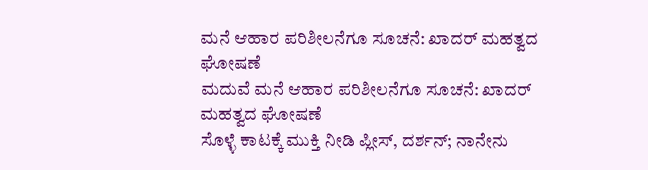ಮನೆ ಆಹಾರ ಪರಿಶೀಲನೆಗೂ ಸೂಚನೆ: ಖಾದರ್ ಮಹತ್ವದ ಘೋಷಣೆ
ಮದುವೆ ಮನೆ ಆಹಾರ ಪರಿಶೀಲನೆಗೂ ಸೂಚನೆ: ಖಾದರ್ ಮಹತ್ವದ ಘೋಷಣೆ
ಸೊಳ್ಳೆ ಕಾಟಕ್ಕೆ ಮುಕ್ತಿ ನೀಡಿ ಪ್ಲೀಸ್, ದರ್ಶನ್; ನಾನೇನು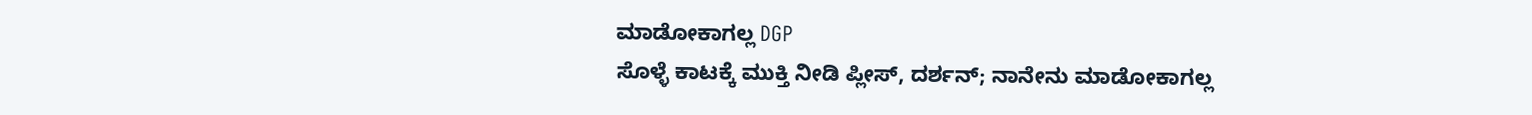ಮಾಡೋಕಾಗಲ್ಲ DGP
ಸೊಳ್ಳೆ ಕಾಟಕ್ಕೆ ಮುಕ್ತಿ ನೀಡಿ ಪ್ಲೀಸ್, ದರ್ಶನ್; ನಾನೇನು ಮಾಡೋಕಾಗಲ್ಲ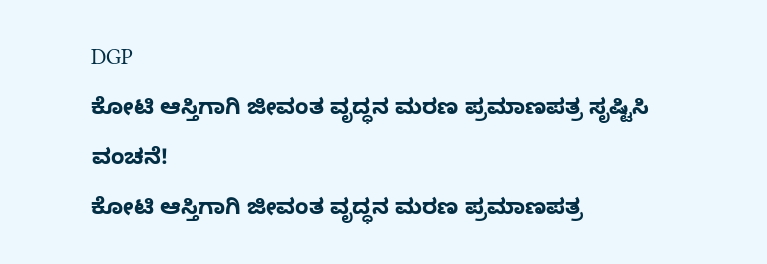DGP
ಕೋಟಿ ಆಸ್ತಿಗಾಗಿ ಜೀವಂತ ವೃದ್ಧನ ಮರಣ ಪ್ರಮಾಣಪತ್ರ ಸೃಷ್ಟಿಸಿ ವಂಚನೆ!
ಕೋಟಿ ಆಸ್ತಿಗಾಗಿ ಜೀವಂತ ವೃದ್ಧನ ಮರಣ ಪ್ರಮಾಣಪತ್ರ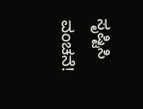ಸೃಷ್ಟಿಸಿ ವಂಚನೆ!